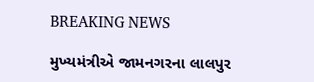BREAKING NEWS

મુખ્યમંત્રીએ જામનગરના લાલપુર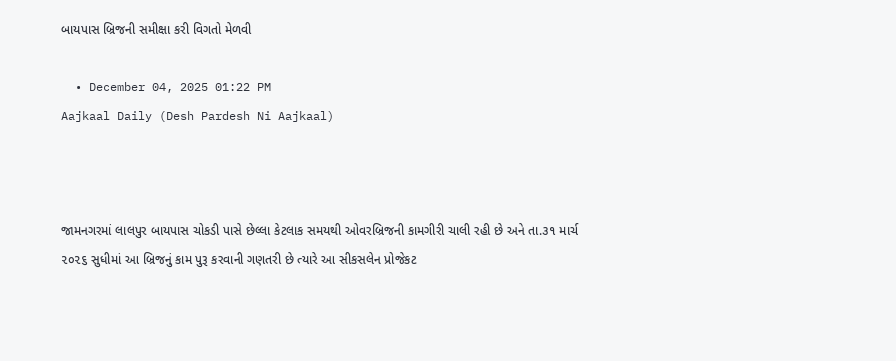બાયપાસ બ્રિજની સમીક્ષા કરી વિગતો મેળવી

  • December 04, 2025 01:22 PM
Aajkaal Daily (Desh Pardesh Ni Aajkaal)



જામનગરમાં લાલપુર બાયપાસ ચોકડી પાસે છેલ્લા કેટલાક સમયથી ઓવરબ્રિજની કામગીરી ચાલી રહી છે અને તા.૩૧ માર્ચ ૨૦૨૬ સુધીમાં આ બ્રિજનું કામ પુરૂ કરવાની ગણતરી છે ત્યારે આ સીકસલેન પ્રોજેકટ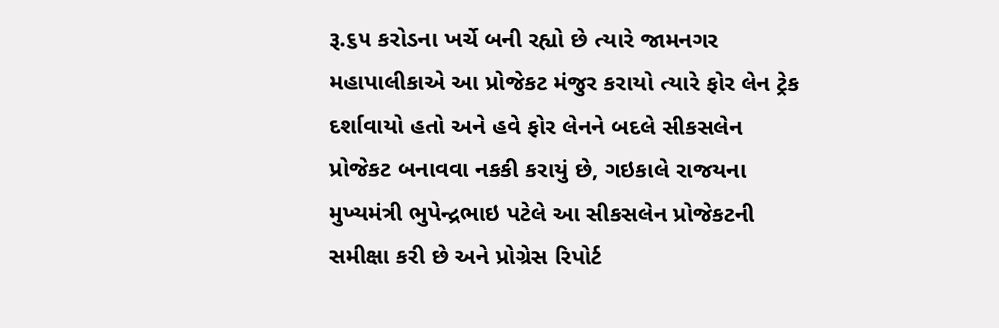રૂ.૬૫ કરોડના ખર્ચે બની રહ્યો છે ત્યારે જામનગર મહાપાલીકાએ આ પ્રોજેકટ મંજુર કરાયો ત્યારે ફોર લેન ટ્રેક દર્શાવાયો હતો અને હવે ફોર લેનને બદલે સીકસલેન પ્રોજેકટ બનાવવા નકકી કરાયું છે, ગઇકાલે રાજયના મુખ્યમંત્રી ભુપેન્દ્રભાઇ પટેલે આ સીકસલેન પ્રોજેકટની સમીક્ષા કરી છે અને પ્રોગ્રેસ રિપોર્ટ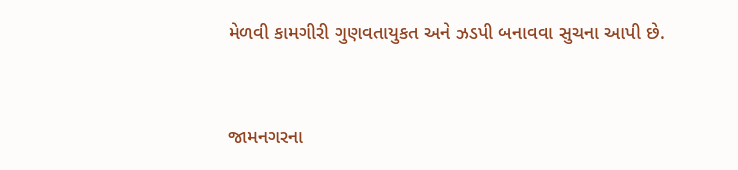મેળવી કામગીરી ગુણવતાયુકત અને ઝડપી બનાવવા સુચના આપી છે.


જામનગરના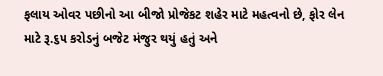ફલાય ઓવર પછીનો આ બીજો પ્રોજેકટ શહેર માટે મહત્વનો છે, ફોર લેન માટે રૂ.૬૫ કરોડનું બજેટ મંજુર થયું હતું અને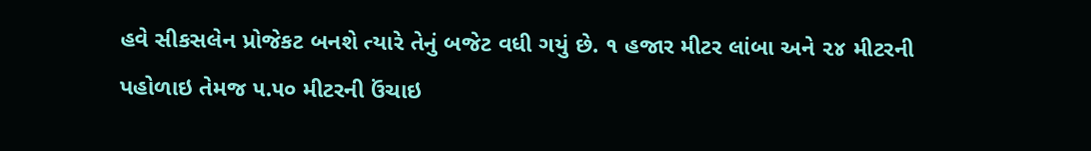હવે સીકસલેન પ્રોજેકટ બનશે ત્યારે તેનું બજેટ વધી ગયું છે. ૧ હજાર મીટર લાંબા અને ૨૪ મીટરની પહોળાઇ તેમજ ૫.૫૦ મીટરની ઉંચાઇ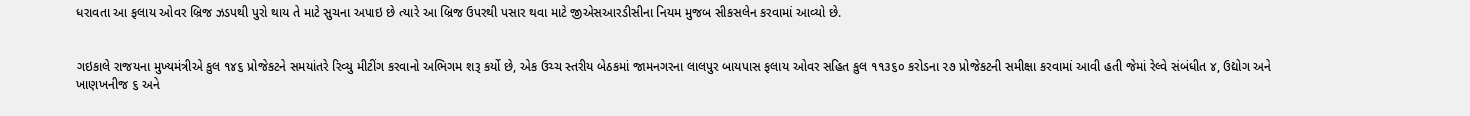ધરાવતા આ ફલાય ઓવર બ્રિજ ઝડપથી પુરો થાય તે માટે સુચના અપાઇ છે ત્યારે આ બ્રિજ ઉપરથી પસાર થવા માટે જીએસઆરડીસીના નિયમ મુજબ સીકસલેન કરવામાં આવ્યો છે.


ગઇકાલે રાજયના મુખ્યમંત્રીએ કુલ ૧૪૬ પ્રોજેકટને સમયાંતરે રિવ્યુ મીટીંગ કરવાનો અભિગમ શરૂ કર્યો છે, એક ઉચ્ચ સ્તરીય બેઠકમાં જામનગરના લાલપુર બાયપાસ ફલાય ઓવર સહિત કુલ ૧૧૩૬૦ કરોડના ૨૭ પ્રોજેકટની સમીક્ષા કરવામાં આવી હતી જેમાં રેલ્વે સંબંધીત ૪, ઉદ્યોગ અને ખાણખનીજ ૬ અને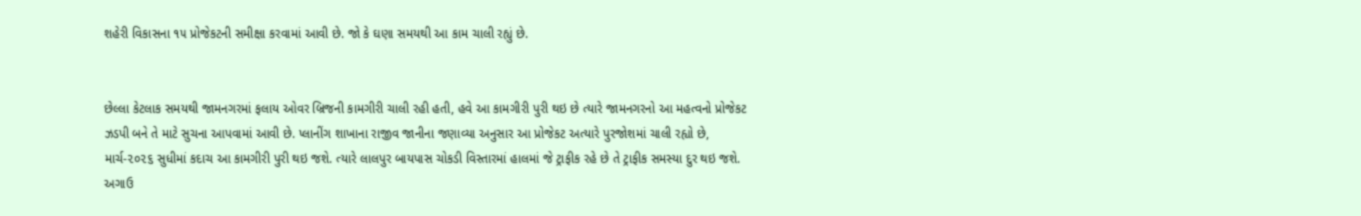શહેરી વિકાસના ૧૫ પ્રોજેકટની સમીક્ષા કરવામાં આવી છે. જો કે ઘણા સમયથી આ કામ ચાલી રહ્યું છે.


છેલ્લા કેટલાક સમયથી જામનગરમાં ફલાય ઓવર બ્રિજની કામગીરી ચાલી રહી હતી, હવે આ કામગીરી પુરી થઇ છે ત્યારે જામનગરનો આ મહત્વનો પ્રોજેકટ ઝડપી બને તે માટે સુચના આપવામાં આવી છે. પ્લાનીંગ શાખાના રાજીવ જાનીના જણાવ્યા અનુસાર આ પ્રોજેકટ અત્યારે પુરજોશમાં ચાલી રહ્યો છે, માર્ચ-૨૦૨૬ સુધીમાં કદાચ આ કામગીરી પુરી થઇ જશે. ત્યારે લાલપુર બાયપાસ ચોકડી વિસ્તારમાં હાલમાં જે ટ્રાફીક રહે છે તે ટ્રાફીક સમસ્યા દુર થઇ જશે. અગાઉ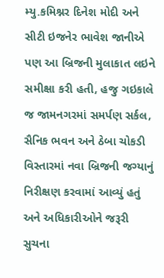મ્યુ.કમિશ્નર દિનેશ મોદી અને સીટી ઇજનેર ભાવેશ જાનીએ પણ આ બ્રિજની મુલાકાત લઇને સમીક્ષા કરી હતી, હજુ ગઇકાલે જ જામનગરમાં સમર્પણ સર્કલ, સૈનિક ભવન અને ઠેબા ચોકડી વિસ્તારમાં નવા બ્રિજની જગ્યાનું નિરીક્ષણ કરવામાં આવ્યું હતું અને અધિકારીઓને જરૂરી સુચના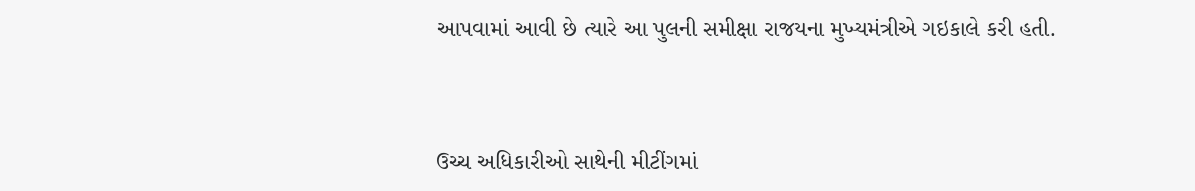આપવામાં આવી છે ત્યારે આ પુલની સમીક્ષા રાજયના મુખ્યમંત્રીએ ગઇકાલે કરી હતી.


ઉચ્ચ અધિકારીઓ સાથેની મીટીંગમાં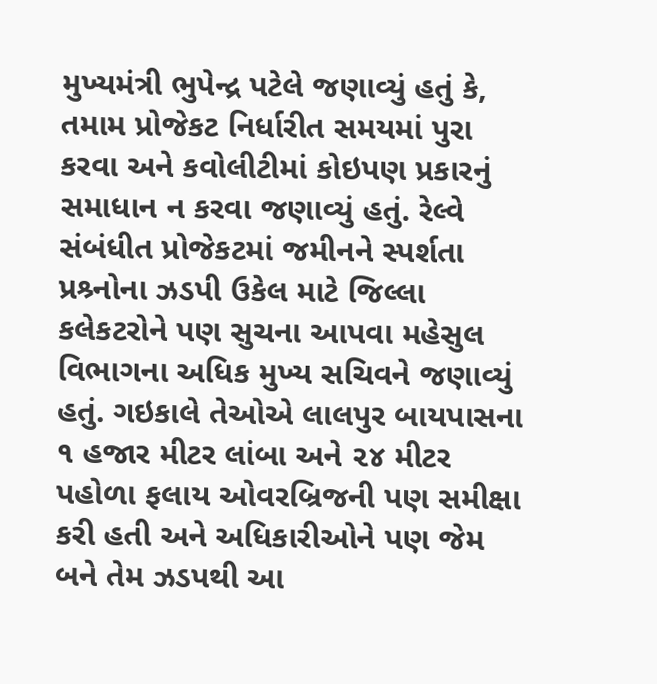મુખ્યમંત્રી ભુપેન્દ્ર પટેલે જણાવ્યું હતું કે, તમામ પ્રોજેકટ નિર્ધારીત સમયમાં પુરા કરવા અને કવોલીટીમાં કોઇપણ પ્રકારનું સમાધાન ન કરવા જણાવ્યું હતું. રેલ્વે સંબંધીત પ્રોજેકટમાં જમીનને સ્પર્શતા પ્રશ્ર્નોના ઝડપી ઉકેલ માટે જિલ્લા કલેકટરોને પણ સુચના આપવા મહેસુલ વિભાગના અધિક મુખ્ય સચિવને જણાવ્યું હતું. ગઇકાલે તેઓએ લાલપુર બાયપાસના ૧ હજાર મીટર લાંબા અને ૨૪ મીટર પહોળા ફલાય ઓવરબ્રિજની પણ સમીક્ષા કરી હતી અને અધિકારીઓને પણ જેમ બને તેમ ઝડપથી આ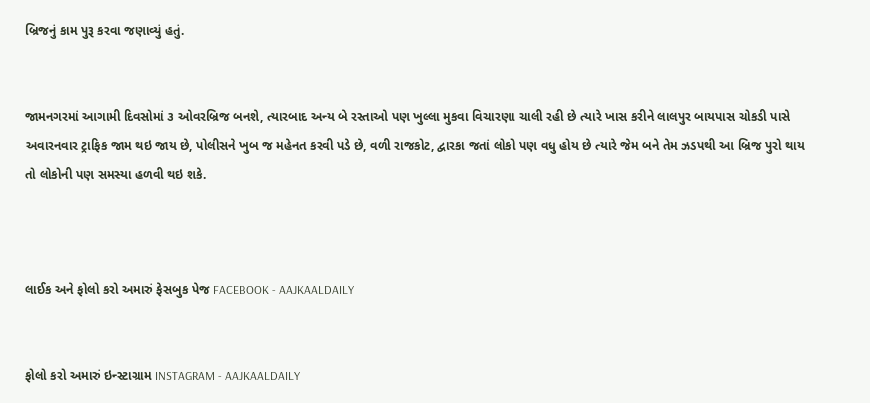બ્રિજનું કામ પુરૂ કરવા જણાવ્યું હતું.


જામનગરમાં આગામી દિવસોમાં ૩ ઓવરબ્રિજ બનશે, ત્યારબાદ અન્ય બે રસ્તાઓ પણ ખુલ્લા મુકવા વિચારણા ચાલી રહી છે ત્યારે ખાસ કરીને લાલપુર બાયપાસ ચોકડી પાસે અવારનવાર ટ્રાફિક જામ થઇ જાય છે, પોલીસને ખુબ જ મહેનત કરવી પડે છે, વળી રાજકોટ, દ્વારકા જતાં લોકો પણ વધુ હોય છે ત્યારે જેમ બને તેમ ઝડપથી આ બ્રિજ પુરો થાય તો લોકોની પણ સમસ્યા હળવી થઇ શકે.



લાઈક અને ફોલો કરો અમારું ફેસબુક પેજ FACEBOOK - AAJKAALDAILY


ફોલો કરો અમારું ઇન્સ્ટાગ્રામ INSTAGRAM - AAJKAALDAILY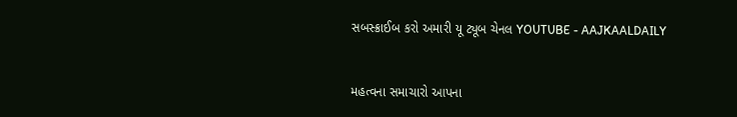સબસ્ક્રાઈબ કરો અમારી યૂ ટ્યૂબ ચેનલ YOUTUBE - AAJKAALDAILY


મહત્વના સમાચારો આપના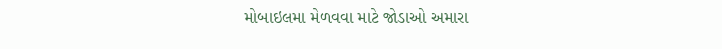મોબાઇલમા મેળવવા માટે જોડાઓ અમારા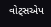વોટ્સએપ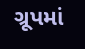ગ્રૂપમાં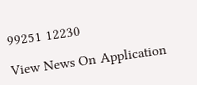99251 12230

View News On Application